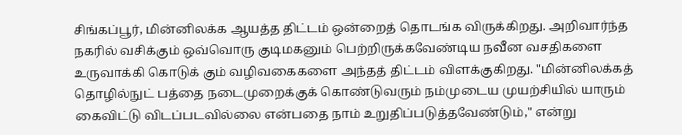சிங்கப்பூர், மின்னிலக்க ஆயத்த திட்டம் ஒன்றைத் தொடங்க விருக்கிறது. அறிவார்ந்த நகரில் வசிக்கும் ஒவ்வொரு குடிமகனும் பெற்றிருக்கவேண்டிய நவீன வசதிகளை உருவாக்கி கொடுக் கும் வழிவகைகளை அந்தத் திட்டம் விளக்குகிறது. "மின்னிலக்கத் தொழில்நுட் பத்தை நடைமுறைக்குக் கொண்டுவரும் நம்முடைய முயற்சியில் யாரும் கைவிட்டு விடப்படவில்லை என்பதை நாம் உறுதிப்படுத்தவேண்டும்," என்று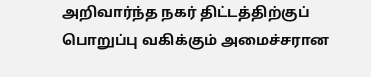அறிவார்ந்த நகர் திட்டத்திற்குப் பொறுப்பு வகிக்கும் அமைச்சரான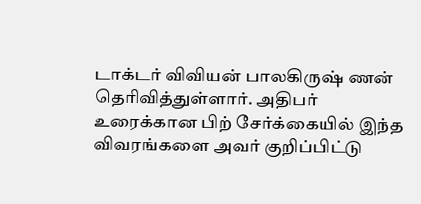டாக்டர் விவியன் பாலகிருஷ் ணன் தெரிவித்துள்ளார். அதிபர் உரைக்கான பிற் சேர்க்கையில் இந்த விவரங்களை அவர் குறிப்பிட்டு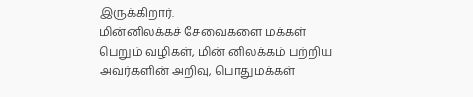இருக்கிறார்.
மின்னிலக்கச் சேவைகளை மக்கள் பெறும் வழிகள், மின் னிலக்கம் பற்றிய அவர்களின் அறிவு, பொதுமக்கள்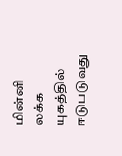மின்னி லக்க யுகத்தில் ஈடுபடுவது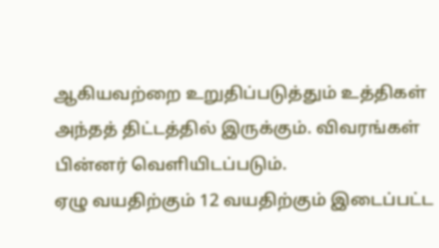ஆகியவற்றை உறுதிப்படுத்தும் உத்திகள் அந்தத் திட்டத்தில் இருக்கும். விவரங்கள் பின்னர் வெளியிடப்படும்.
ஏழு வயதிற்கும் 12 வயதிற்கும் இடைப்பட்ட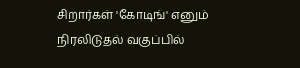சிறார்கள் 'கோடிங்' எனும் நிரலிடுதல் வகுப்பில்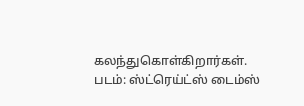கலந்துகொள்கிறார்கள். படம்: ஸ்ட்ரெய்ட்ஸ் டைம்ஸ்